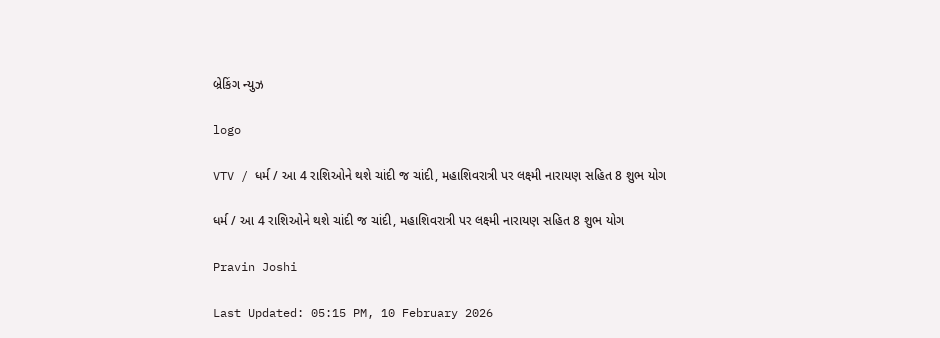બ્રેકિંગ ન્યુઝ

logo

VTV / ધર્મ / આ 4 રાશિઓને થશે ચાંદી જ ચાંદી, મહાશિવરાત્રી પર લક્ષ્મી નારાયણ સહિત 8 શુભ યોગ

ધર્મ / આ 4 રાશિઓને થશે ચાંદી જ ચાંદી, મહાશિવરાત્રી પર લક્ષ્મી નારાયણ સહિત 8 શુભ યોગ

Pravin Joshi

Last Updated: 05:15 PM, 10 February 2026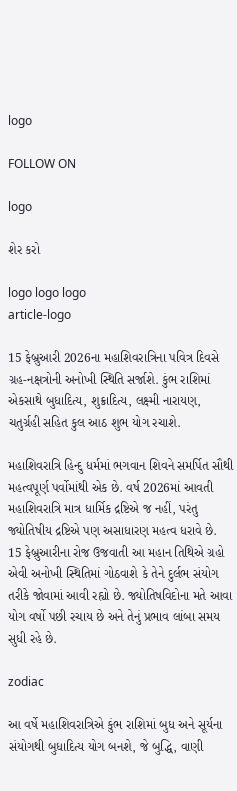logo

FOLLOW ON

logo

શેર કરો

logo logo logo
article-logo

15 ફેબ્રુઆરી 2026ના મહાશિવરાત્રિના પવિત્ર દિવસે ગ્રહ-નક્ષત્રોની અનોખી સ્થિતિ સર્જાશે. કુંભ રાશિમાં એકસાથે બુધાદિત્ય, શુક્રાદિત્ય, લક્ષ્મી નારાયણ, ચતુર્ગ્રહી સહિત કુલ આઠ શુભ યોગ રચાશે.

મહાશિવરાત્રિ હિન્દુ ધર્મમાં ભગવાન શિવને સમર્પિત સૌથી મહત્વપૂર્ણ પર્વોમાંથી એક છે. વર્ષ 2026માં આવતી મહાશિવરાત્રિ માત્ર ધાર્મિક દ્રષ્ટિએ જ નહીં, પરંતુ જ્યોતિષીય દ્રષ્ટિએ પણ અસાધારણ મહત્વ ધરાવે છે. 15 ફેબ્રુઆરીના રોજ ઉજવાતી આ મહાન તિથિએ ગ્રહો એવી અનોખી સ્થિતિમાં ગોઠવાશે કે તેને દુર્લભ સંયોગ તરીકે જોવામાં આવી રહ્યો છે. જ્યોતિષવિદોના મતે આવા યોગ વર્ષો પછી રચાય છે અને તેનું પ્રભાવ લાંબા સમય સુધી રહે છે.

zodiac

આ વર્ષે મહાશિવરાત્રિએ કુંભ રાશિમાં બુધ અને સૂર્યના સંયોગથી બુધાદિત્ય યોગ બનશે, જે બુદ્ધિ, વાણી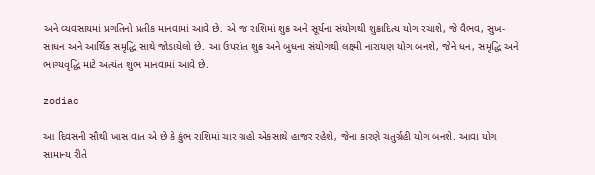અને વ્યવસાયમાં પ્રગતિનો પ્રતીક માનવામાં આવે છે. એ જ રાશિમાં શુક્ર અને સૂર્યના સંયોગથી શુક્રાદિત્ય યોગ રચાશે, જે વૈભવ, સુખ-સાધન અને આર્થિક સમૃદ્ધિ સાથે જોડાયેલો છે. આ ઉપરાંત શુક્ર અને બુધના સંયોગથી લક્ષ્મી નારાયણ યોગ બનશે, જેને ધન, સમૃદ્ધિ અને ભાગ્યવૃદ્ધિ માટે અત્યંત શુભ માનવામાં આવે છે.

zodiac

આ દિવસની સૌથી ખાસ વાત એ છે કે કુંભ રાશિમાં ચાર ગ્રહો એકસાથે હાજર રહેશે, જેના કારણે ચતુર્ગ્રહી યોગ બનશે. આવા યોગ સામાન્ય રીતે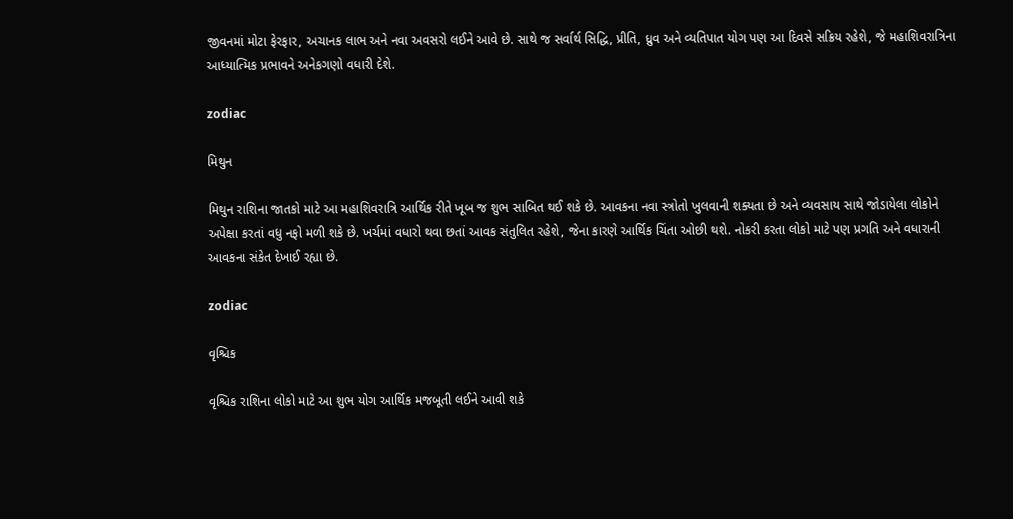જીવનમાં મોટા ફેરફાર, અચાનક લાભ અને નવા અવસરો લઈને આવે છે. સાથે જ સર્વાર્થ સિદ્ધિ, પ્રીતિ, ધ્રુવ અને વ્યતિપાત યોગ પણ આ દિવસે સક્રિય રહેશે, જે મહાશિવરાત્રિના આધ્યાત્મિક પ્રભાવને અનેકગણો વધારી દેશે.

zodiac

મિથુન

મિથુન રાશિના જાતકો માટે આ મહાશિવરાત્રિ આર્થિક રીતે ખૂબ જ શુભ સાબિત થઈ શકે છે. આવકના નવા સ્ત્રોતો ખુલવાની શક્યતા છે અને વ્યવસાય સાથે જોડાયેલા લોકોને અપેક્ષા કરતાં વધુ નફો મળી શકે છે. ખર્ચમાં વધારો થવા છતાં આવક સંતુલિત રહેશે, જેના કારણે આર્થિક ચિંતા ઓછી થશે. નોકરી કરતા લોકો માટે પણ પ્રગતિ અને વધારાની આવકના સંકેત દેખાઈ રહ્યા છે.

zodiac

વૃશ્ચિક

વૃશ્ચિક રાશિના લોકો માટે આ શુભ યોગ આર્થિક મજબૂતી લઈને આવી શકે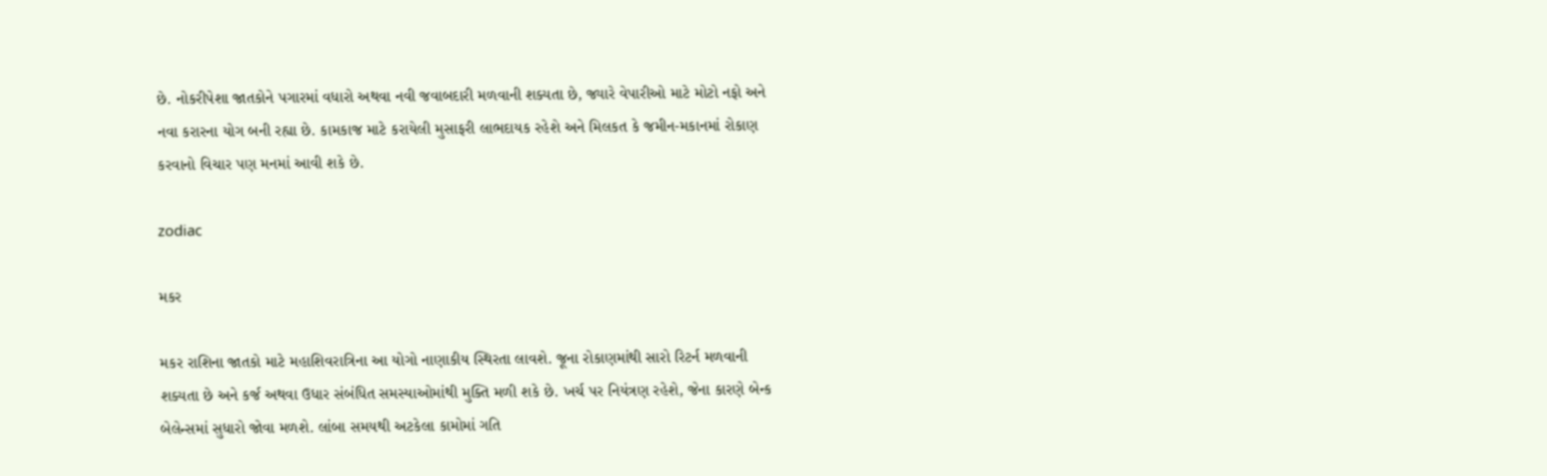છે. નોકરીપેશા જાતકોને પગારમાં વધારો અથવા નવી જવાબદારી મળવાની શક્યતા છે, જ્યારે વેપારીઓ માટે મોટો નફો અને નવા કરારના યોગ બની રહ્યા છે. કામકાજ માટે કરાયેલી મુસાફરી લાભદાયક રહેશે અને મિલકત કે જમીન-મકાનમાં રોકાણ કરવાનો વિચાર પણ મનમાં આવી શકે છે.

zodiac

મકર

મકર રાશિના જાતકો માટે મહાશિવરાત્રિના આ યોગો નાણાકીય સ્થિરતા લાવશે. જૂના રોકાણમાંથી સારો રિટર્ન મળવાની શક્યતા છે અને કર્જ અથવા ઉધાર સંબંધિત સમસ્યાઓમાંથી મુક્તિ મળી શકે છે. ખર્ચ પર નિયંત્રણ રહેશે, જેના કારણે બેન્ક બેલેન્સમાં સુધારો જોવા મળશે. લાંબા સમયથી અટકેલા કામોમાં ગતિ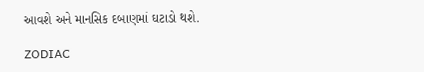આવશે અને માનસિક દબાણમાં ઘટાડો થશે.

ZODIAC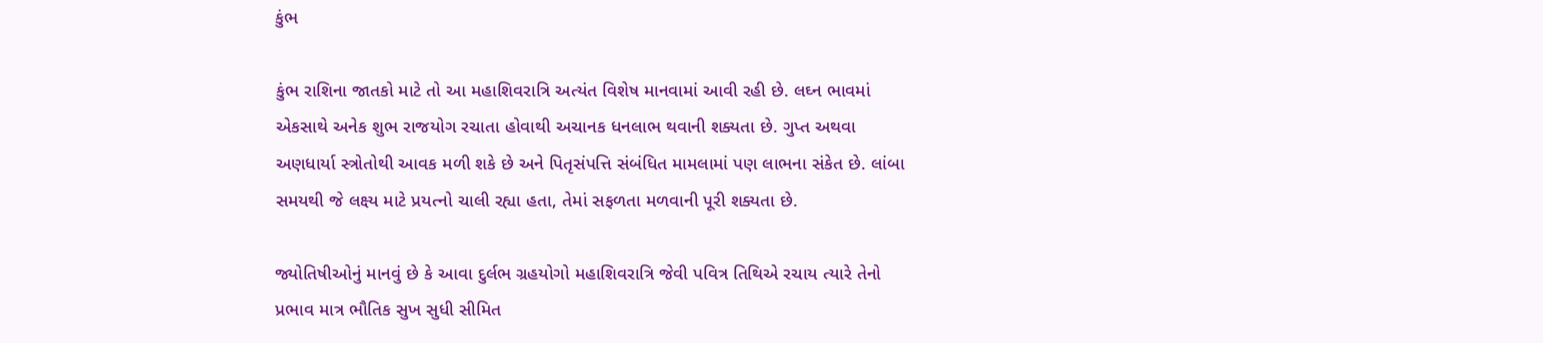કુંભ

કુંભ રાશિના જાતકો માટે તો આ મહાશિવરાત્રિ અત્યંત વિશેષ માનવામાં આવી રહી છે. લઘ્ન ભાવમાં એકસાથે અનેક શુભ રાજયોગ રચાતા હોવાથી અચાનક ધનલાભ થવાની શક્યતા છે. ગુપ્ત અથવા અણધાર્યા સ્ત્રોતોથી આવક મળી શકે છે અને પિતૃસંપત્તિ સંબંધિત મામલામાં પણ લાભના સંકેત છે. લાંબા સમયથી જે લક્ષ્ય માટે પ્રયત્નો ચાલી રહ્યા હતા, તેમાં સફળતા મળવાની પૂરી શક્યતા છે.

જ્યોતિષીઓનું માનવું છે કે આવા દુર્લભ ગ્રહયોગો મહાશિવરાત્રિ જેવી પવિત્ર તિથિએ રચાય ત્યારે તેનો પ્રભાવ માત્ર ભૌતિક સુખ સુધી સીમિત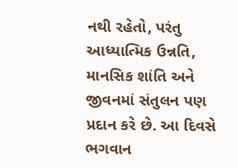નથી રહેતો, પરંતુ આધ્યાત્મિક ઉન્નતિ, માનસિક શાંતિ અને જીવનમાં સંતુલન પણ પ્રદાન કરે છે. આ દિવસે ભગવાન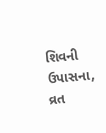શિવની ઉપાસના, વ્રત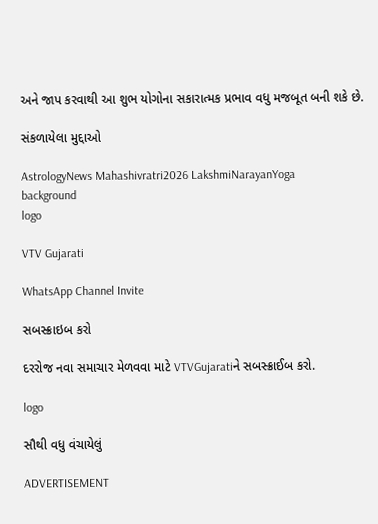અને જાપ કરવાથી આ શુભ યોગોના સકારાત્મક પ્રભાવ વધુ મજબૂત બની શકે છે.

સંકળાયેલા મુદ્દાઓ

AstrologyNews Mahashivratri2026 LakshmiNarayanYoga
background
logo

VTV Gujarati

WhatsApp Channel Invite

સબસ્ક્રાઇબ કરો

દરરોજ નવા સમાચાર મેળવવા માટે VTVGujaratiને સબસ્ક્રાઈબ કરો.

logo

સૌથી વધુ વંચાયેલું

ADVERTISEMENT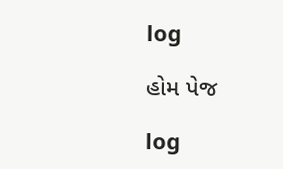log

હોમ પેજ

log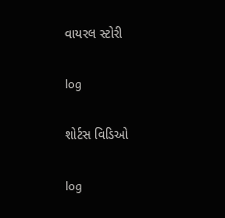વાયરલ સ્ટોરી

log

શોર્ટસ વિડિઓ

log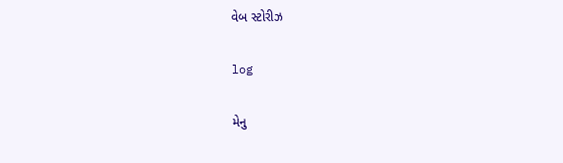વેબ સ્ટોરીઝ

log

મેનુ